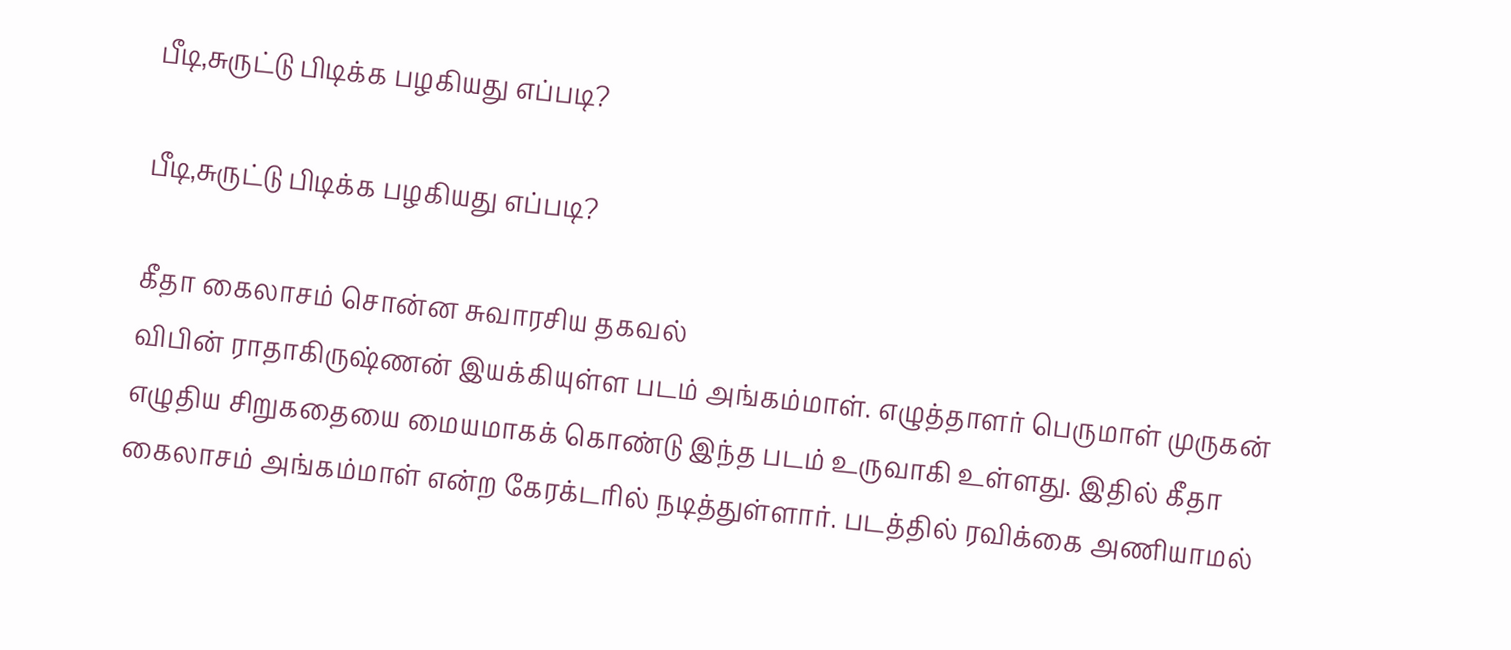பீடி,சுருட்டு பிடிக்க பழகியது எப்படி?

பீடி,சுருட்டு பிடிக்க பழகியது எப்படி?

கீதா கைலாசம் சொன்ன சுவாரசிய தகவல்
விபின் ராதாகிருஷ்ணன் இயக்கியுள்ள படம் அங்கம்மாள். எழுத்தாளர் பெருமாள் முருகன் எழுதிய சிறுகதையை மையமாகக் கொண்டு இந்த படம் உருவாகி உள்ளது. இதில் கீதா கைலாசம் அங்கம்மாள் என்ற கேரக்டரில் நடித்துள்ளார். படத்தில் ரவிக்கை அணியாமல்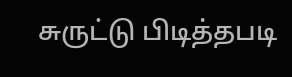சுருட்டு பிடித்தபடி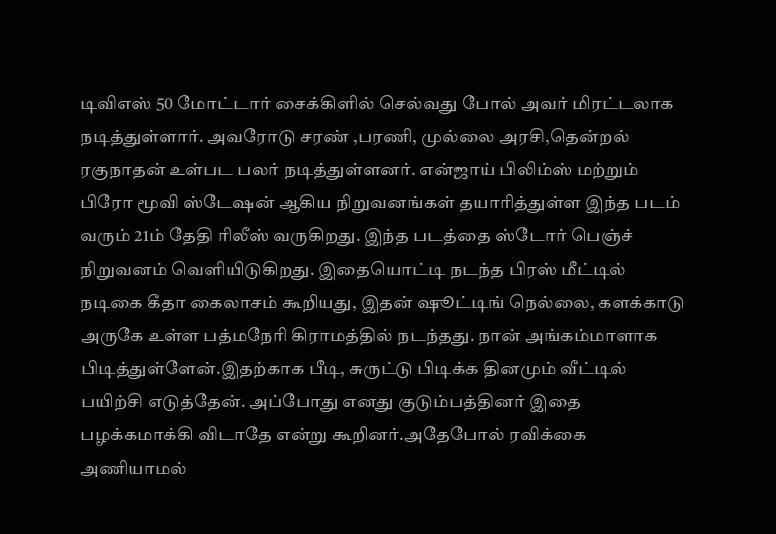டிவிஎஸ் 50 மோட்டார் சைக்கிளில் செல்வது போல் அவர் மிரட்டலாக நடித்துள்ளார். அவரோடு சரண் ,பரணி, முல்லை அரசி,தென்றல் ரகுநாதன் உள்பட பலர் நடித்துள்ளனர். என்ஜாய் பிலிம்ஸ் மற்றும் பிரோ மூவி ஸ்டேஷன் ஆகிய நிறுவனங்கள் தயாரித்துள்ள இந்த படம் வரும் 21ம் தேதி ரிலீஸ் வருகிறது. இந்த படத்தை ஸ்டோர் பெஞ்ச் நிறுவனம் வெளியிடுகிறது. இதையொட்டி நடந்த பிரஸ் மீட்டில் நடிகை கீதா கைலாசம் கூறியது, இதன் ஷூட்டிங் நெல்லை, களக்காடு அருகே உள்ள பத்மநேரி கிராமத்தில் நடந்தது. நான் அங்கம்மாளாக பிடித்துள்ளேன்.இதற்காக பீடி, சுருட்டு பிடிக்க தினமும் வீட்டில் பயிற்சி எடுத்தேன். அப்போது எனது குடும்பத்தினர் இதை பழக்கமாக்கி விடாதே என்று கூறினர்.அதேபோல் ரவிக்கை அணியாமல்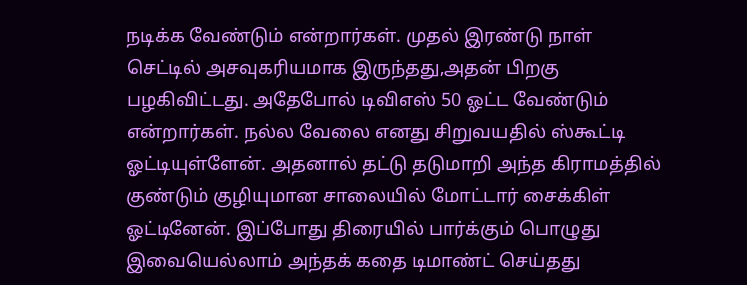நடிக்க வேண்டும் என்றார்கள். முதல் இரண்டு நாள் செட்டில் அசவுகரியமாக இருந்தது,அதன் பிறகு பழகிவிட்டது. அதேபோல் டிவிஎஸ் 50 ஓட்ட வேண்டும் என்றார்கள். நல்ல வேலை எனது சிறுவயதில் ஸ்கூட்டி ஓட்டியுள்ளேன். அதனால் தட்டு தடுமாறி அந்த கிராமத்தில் குண்டும் குழியுமான சாலையில் மோட்டார் சைக்கிள் ஓட்டினேன். இப்போது திரையில் பார்க்கும் பொழுது இவையெல்லாம் அந்தக் கதை டிமாண்ட் செய்தது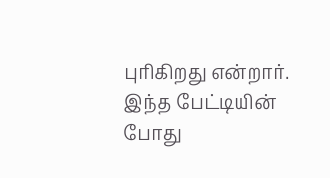புரிகிறது என்றார்.
இந்த பேட்டியின் போது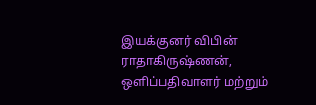இயக்குனர் விபின் ராதாகிருஷ்ணன், ஒளிப்பதிவாளர் மற்றும்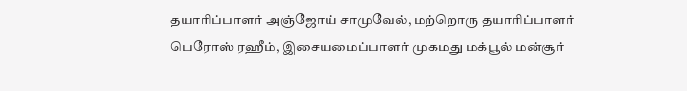தயாரிப்பாளர் அஞ்ஜோய் சாமுவேல், மற்றொரு தயாரிப்பாளர் பெரோஸ் ரஹீம், இசையமைப்பாளர் முகமது மக்பூல் மன்சூர்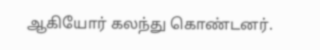ஆகியோர் கலந்து கொண்டனர்.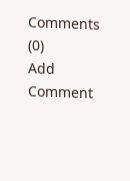Comments (0)
Add Comment